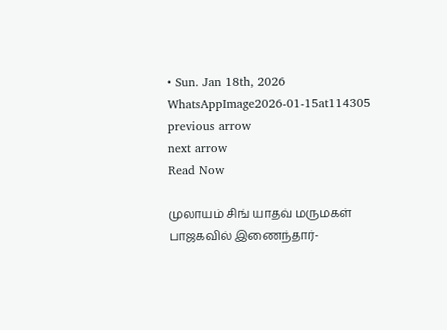• Sun. Jan 18th, 2026
WhatsAppImage2026-01-15at114305
previous arrow
next arrow
Read Now

முலாயம் சிங் யாதவ் மருமகள் பாஜகவில் இணைந்தார்-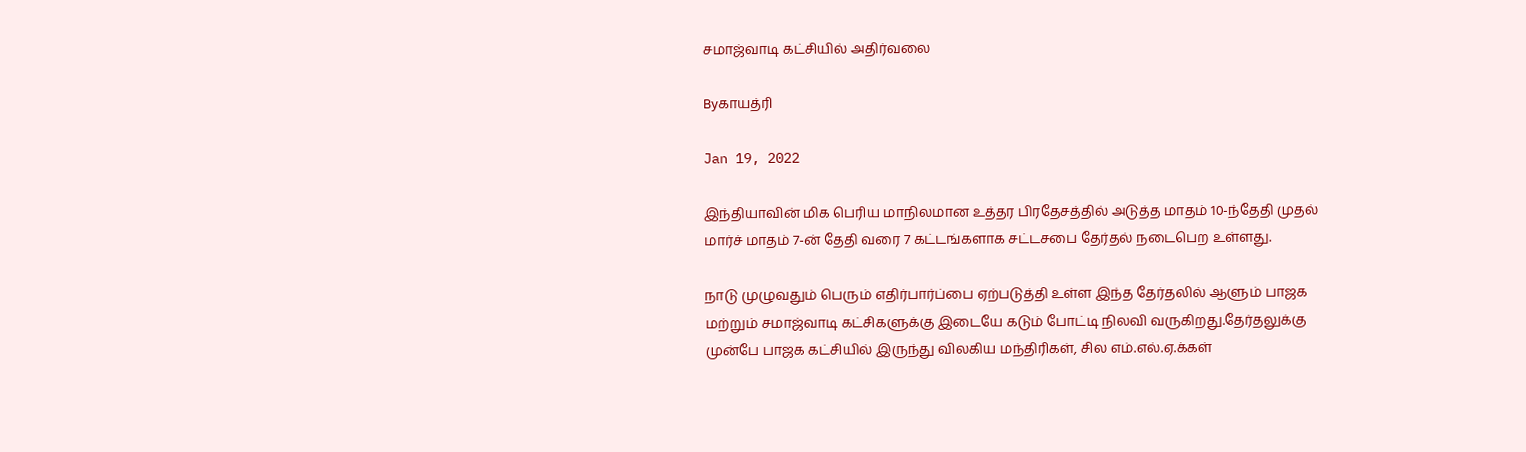சமாஜ்வாடி கட்சியில் அதிர்வலை

Byகாயத்ரி

Jan 19, 2022

இந்தியாவின் மிக பெரிய மாநிலமான உத்தர பிரதேசத்தில் அடுத்த மாதம் 10-ந்தேதி முதல் மார்ச் மாதம் 7-ன் தேதி வரை 7 கட்டங்களாக சட்டசபை தேர்தல் நடைபெற உள்ளது.

நாடு முழுவதும் பெரும் எதிர்பார்ப்பை ஏற்படுத்தி உள்ள இந்த தேர்தலில் ஆளும் பாஜக மற்றும் சமாஜ்வாடி கட்சிகளுக்கு இடையே கடும் போட்டி நிலவி வருகிறது.தேர்தலுக்கு முன்பே பாஜக கட்சியில் இருந்து விலகிய மந்திரிகள், சில எம்.எல்.ஏ.க்கள்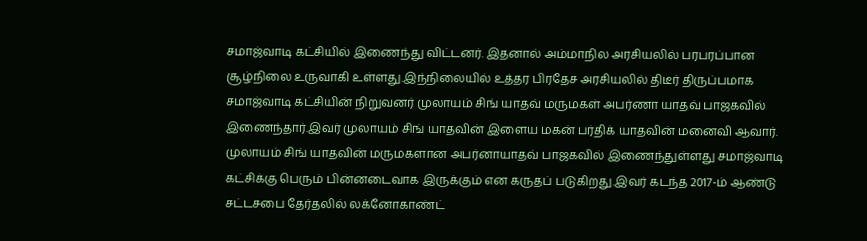சமாஜ்வாடி கட்சியில் இணைந்து விட்டனர். இதனால் அம்மாநில அரசியலில் பரபரப்பான சூழ்நிலை உருவாகி உள்ளது.இந்நிலையில் உத்தர பிரதேச அரசியலில் திடீர் திருப்பமாக சமாஜ்வாடி கட்சியின் நிறுவனர் முலாயம் சிங் யாதவ் மருமகள் அபர்ணா யாதவ் பாஜகவில் இணைந்தார்.இவர் முலாயம் சிங் யாதவின் இளைய மகன் பர்திக் யாதவின் மனைவி ஆவார். முலாயம் சிங் யாதவின் மருமகளான அபர்னாயாதவ் பாஜகவில் இணைந்துள்ளது சமாஜ்வாடி கட்சிக்கு பெரும் பின்னடைவாக இருக்கும் என கருதப் படுகிறது.இவர் கடந்த 2017-ம் ஆண்டு சட்டசபை தேர்தலில் லக்னோகாண்ட்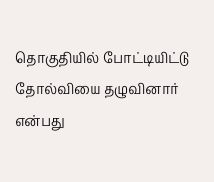தொகுதியில் போட்டியிட்டு தோல்வியை தழுவினார் என்பது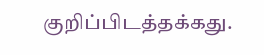குறிப்பிடத்தக்கது.